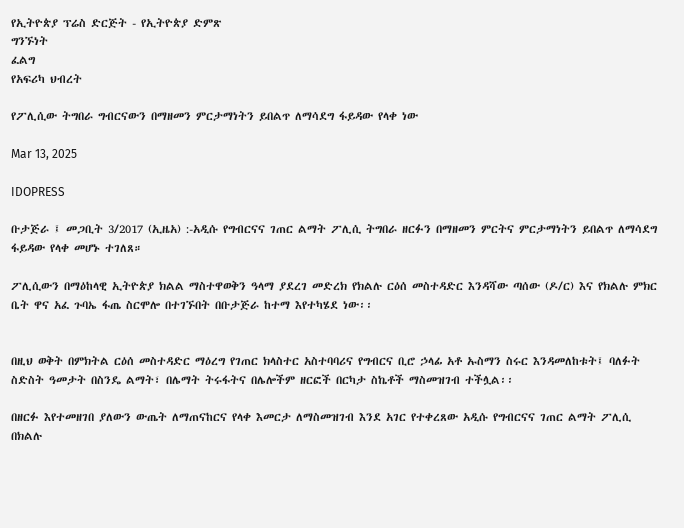የኢትዮጵያ ፕሬስ ድርጅት - የኢትዮጵያ ድምጽ
ግንኙነት
ፈልግ
የአፍሪካ ህብረት

የፖሊሲው ትግበራ ግብርናውን በማዘመን ምርታማነትን ይበልጥ ለማሳደግ ፋይዳው የላቀ ነው

Mar 13, 2025

IDOPRESS

ቡታጅራ ፤ መጋቢት 3/2017 (ኢዜአ) :-አዲሱ የግብርናና ገጠር ልማት ፖሊሲ ትግበራ ዘርፉን በማዘመን ምርትና ምርታማነትን ይበልጥ ለማሳደግ ፋይዳው የላቀ መሆኑ ተገለጸ።

ፖሊሲውን በማዕከላዊ ኢትዮጵያ ክልል ማስተዋወቅን ዓላማ ያደረገ መድረክ የክልሉ ርዕሰ መስተዳድር እንዳሻው ጣሰው (ዶ/ር) እና የክልሉ ምክር ቤት ዋና አፈ ጉባኤ ፋጤ ስርሞሎ በተገኙበት በቡታጅራ ከተማ እየተካሄደ ነው፡፡


በዚህ ወቅት በምክትል ርዕሰ መስተዳድር ማዕረግ የገጠር ክላስተር አስተባባሪና የግብርና ቢሮ ኃላፊ አቶ ኡስማን ስሩር እንዳመለከቱት፤ ባለፉት ስድስት ዓመታት በስንዴ ልማት፣ በሌማት ትሩፋትና በሌሎችም ዘርፎች በርካታ ስኬቶች ማስመዝገብ ተችሏል፡፡

በዘርፉ እየተመዘገበ ያለውን ውጤት ለማጠናከርና የላቀ እመርታ ለማስመዝገብ እንደ አገር የተቀረጸው አዲሱ የግብርናና ገጠር ልማት ፖሊሲ በክልሉ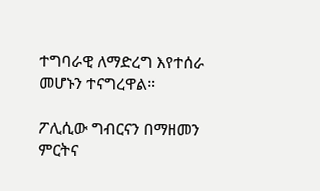ተግባራዊ ለማድረግ እየተሰራ መሆኑን ተናግረዋል።

ፖሊሲው ግብርናን በማዘመን ምርትና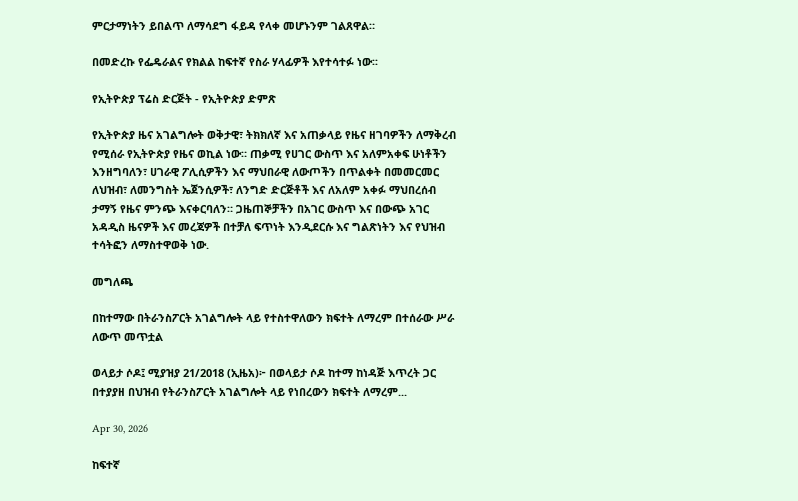ምርታማነትን ይበልጥ ለማሳደግ ፋይዳ የላቀ መሆኑንም ገልጸዋል።

በመድረኩ የፌዴራልና የክልል ከፍተኛ የስራ ሃላፊዎች እየተሳተፉ ነው፡፡

የኢትዮጵያ ፕሬስ ድርጅት - የኢትዮጵያ ድምጽ

የኢትዮጵያ ዜና አገልግሎት ወቅታዊ፣ ትክክለኛ እና አጠቃላይ የዜና ዘገባዎችን ለማቅረብ የሚሰራ የኢትዮጵያ የዜና ወኪል ነው። ጠቃሚ የሀገር ውስጥ እና አለምአቀፍ ሁነቶችን እንዘግባለን፣ ሀገራዊ ፖሊሲዎችን እና ማህበራዊ ለውጦችን በጥልቀት በመመርመር ለህዝብ፣ ለመንግስት ኤጀንሲዎች፣ ለንግድ ድርጅቶች እና ለአለም አቀፉ ማህበረሰብ ታማኝ የዜና ምንጭ እናቀርባለን። ጋዜጠኞቻችን በአገር ውስጥ እና በውጭ አገር አዳዲስ ዜናዎች እና መረጃዎች በተቻለ ፍጥነት እንዲደርሱ እና ግልጽነትን እና የህዝብ ተሳትፎን ለማስተዋወቅ ነው.

መግለጫ

በከተማው በትራንስፖርት አገልግሎት ላይ የተስተዋለውን ክፍተት ለማረም በተሰራው ሥራ ለውጥ መጥቷል

ወላይታ ሶዶ፤ ሚያዝያ 21/2018 (ኢዜአ)፦ በወላይታ ሶዶ ከተማ ከነዳጅ እጥረት ጋር በተያያዘ በህዝብ የትራንስፖርት አገልግሎት ላይ የነበረውን ክፍተት ለማረም...

Apr 30, 2026

ከፍተኛ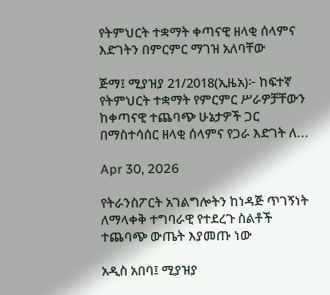የትምህርት ተቋማት ቀጣናዊ ዘላቂ ሰላምና እድገትን በምርምር ማገዝ አለባቸው

ጅማ፤ ሚያዝያ 21/2018(ኢዜአ)፦ ከፍተኛ የትምህርት ተቋማት የምርምር ሥራዎቻቸውን ከቀጣናዊ ተጨባጭ ሁኔታዎች ጋር በማስተሳሰር ዘላቂ ሰላምና የጋራ እድገት ለ...

Apr 30, 2026

የትራንስፖርት አገልግሎትን ከነዳጅ ጥገኝነት ለማላቀቅ ተግባራዊ የተደረጉ ስልቶች ተጨባጭ ውጤት እያመጡ ነው

አዲስ አበባ፤ ሚያዝያ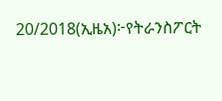20/2018(ኢዜአ)፦የትራንስፖርት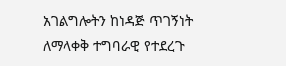አገልግሎትን ከነዳጅ ጥገኝነት ለማላቀቅ ተግባራዊ የተደረጉ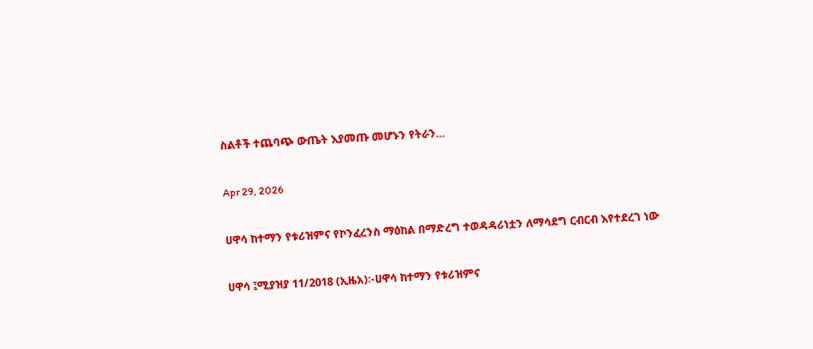ስልቶች ተጨባጭ ውጤት እያመጡ መሆኑን የትራን...

Apr 29, 2026

ሀዋሳ ከተማን የቱሪዝምና የኮንፈረንስ ማዕከል በማድረግ ተወዳዳሪነቷን ለማሳደግ ርብርብ እየተደረገ ነው

ሀዋሳ ፤ሚያዝያ 11/2018 (ኢዜአ)፡-ሀዋሳ ከተማን የቱሪዝምና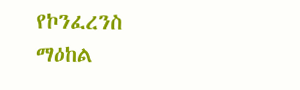የኮንፈረንስ ማዕከል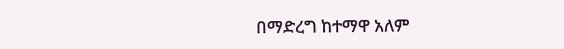በማድረግ ከተማዋ አለም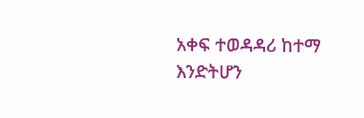አቀፍ ተወዳዳሪ ከተማ እንድትሆን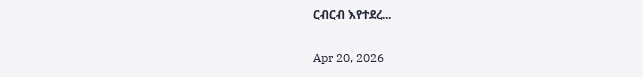ርብርብ እየተደረ...

Apr 20, 2026